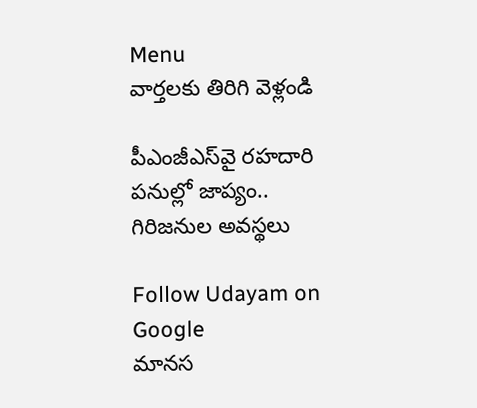Menu
వార్తలకు తిరిగి వెళ్లండి

పీఎంజీఎస్‌వై రహదారి పనుల్లో జాప్యం.. గిరిజనుల అవస్థలు

Follow Udayam on Google
మానస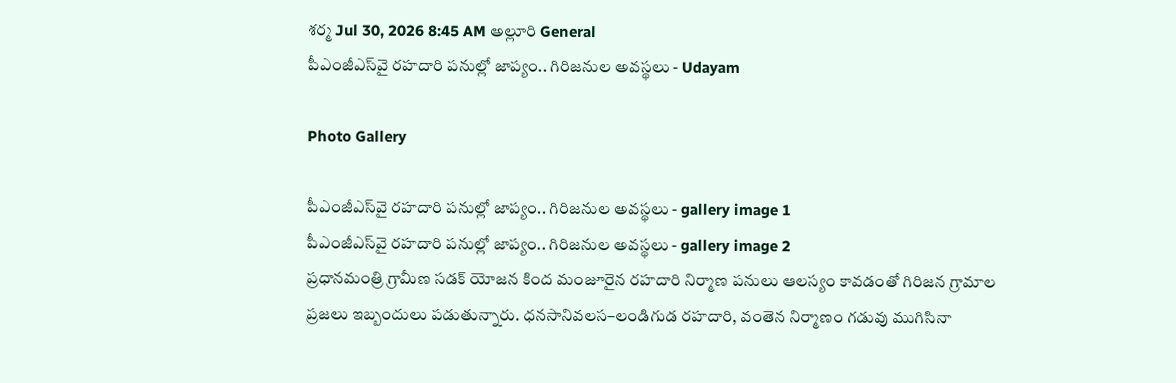శర్మ Jul 30, 2026 8:45 AM అల్లూరి General
పీఎంజీఎస్‌వై రహదారి పనుల్లో జాప్యం.. గిరిజనుల అవస్థలు - Udayam

Photo Gallery

పీఎంజీఎస్‌వై రహదారి పనుల్లో జాప్యం.. గిరిజనుల అవస్థలు - gallery image 1
పీఎంజీఎస్‌వై రహదారి పనుల్లో జాప్యం.. గిరిజనుల అవస్థలు - gallery image 2
ప్రధానమంత్రి గ్రామీణ సడక్‌ యోజన కింద మంజూరైన రహదారి నిర్మాణ పనులు ఆలస్యం కావడంతో గిరిజన గ్రామాల ప్రజలు ఇబ్బందులు పడుతున్నారు. ధనసానివలస–లండిగుడ రహదారి, వంతెన నిర్మాణం గడువు ముగిసినా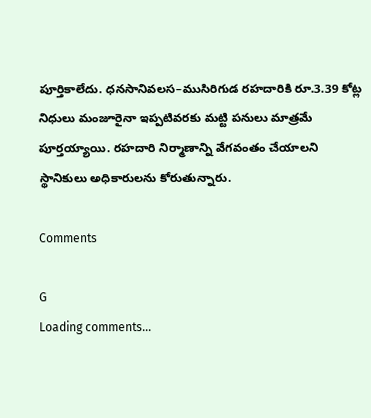పూర్తికాలేదు. ధనసానివలస–ముసిరిగుడ రహదారికి రూ.3.39 కోట్ల నిధులు మంజూరైనా ఇప్పటివరకు మట్టి పనులు మాత్రమే పూర్తయ్యాయి. రహదారి నిర్మాణాన్ని వేగవంతం చేయాలని స్థానికులు అధికారులను కోరుతున్నారు.

Comments

G
Loading comments...